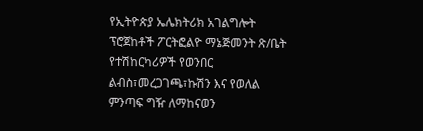የኢትዮጵያ ኤሌክትሪክ አገልግሎት ፕሮጀከቶች ፖርትፎልዮ ማኔጅመንት ጽ/ቤት የተሽከርካሪዎች የወንበር ልብስ፣መረጋገጫ፣ኩሽን እና የወለል ምንጣፍ ግዥ ለማከናወን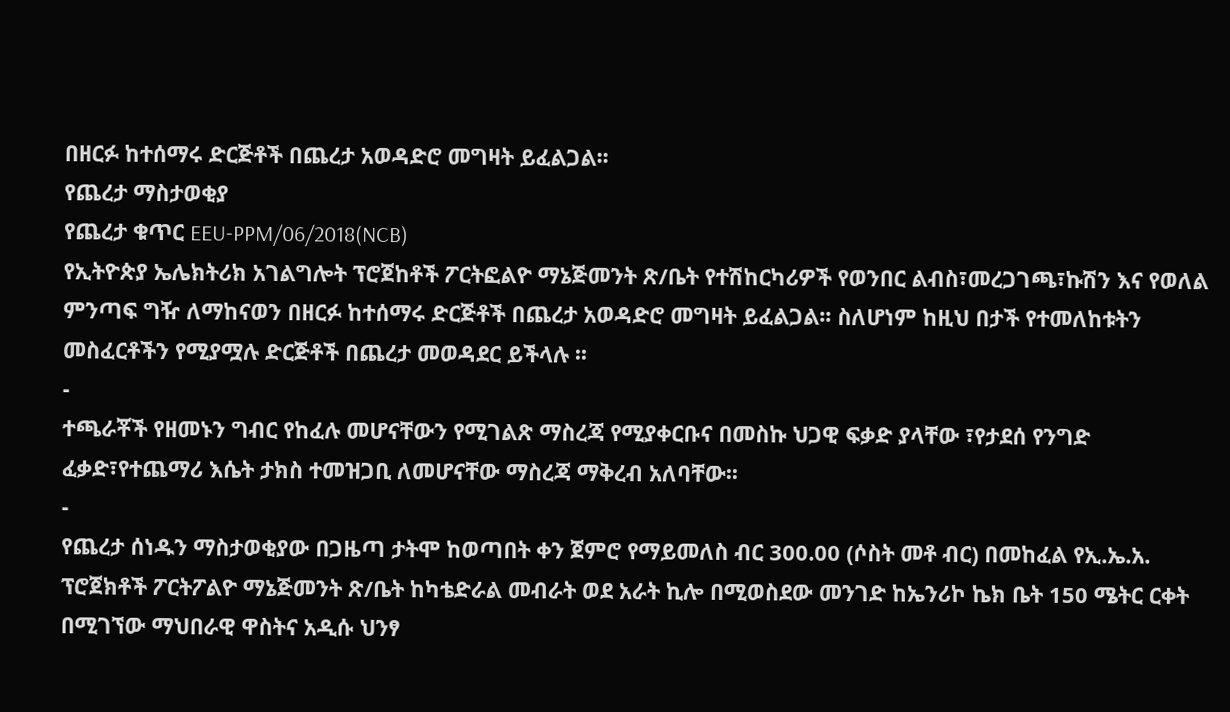በዘርፉ ከተሰማሩ ድርጅቶች በጨረታ አወዳድሮ መግዛት ይፈልጋል፡፡
የጨረታ ማስታወቂያ
የጨረታ ቁጥር EEU-PPM/06/2018(NCB)
የኢትዮጵያ ኤሌክትሪክ አገልግሎት ፕሮጀከቶች ፖርትፎልዮ ማኔጅመንት ጽ/ቤት የተሽከርካሪዎች የወንበር ልብስ፣መረጋገጫ፣ኩሽን እና የወለል ምንጣፍ ግዥ ለማከናወን በዘርፉ ከተሰማሩ ድርጅቶች በጨረታ አወዳድሮ መግዛት ይፈልጋል፡፡ ስለሆነም ከዚህ በታች የተመለከቱትን መስፈርቶችን የሚያሟሉ ድርጅቶች በጨረታ መወዳደር ይችላሉ ፡፡
-
ተጫራቾች የዘመኑን ግብር የከፈሉ መሆናቸውን የሚገልጽ ማስረጃ የሚያቀርቡና በመስኩ ህጋዊ ፍቃድ ያላቸው ፣የታደሰ የንግድ ፈቃድ፣የተጨማሪ እሴት ታክስ ተመዝጋቢ ለመሆናቸው ማስረጃ ማቅረብ አለባቸው፡፡
-
የጨረታ ሰነዱን ማስታወቂያው በጋዜጣ ታትሞ ከወጣበት ቀን ጀምሮ የማይመለስ ብር 300.00 (ሶስት መቶ ብር) በመከፈል የኢ.ኤ.አ. ፕሮጀክቶች ፖርትፖልዮ ማኔጅመንት ጽ/ቤት ከካቴድራል መብራት ወደ አራት ኪሎ በሚወስደው መንገድ ከኤንሪኮ ኬክ ቤት 150 ሜትር ርቀት በሚገኘው ማህበራዊ ዋስትና አዲሱ ህንፃ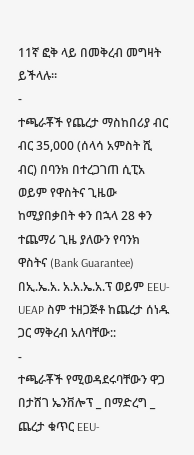11ኛ ፎቅ ላይ በመቅረብ መግዛት ይችላሉ፡፡
-
ተጫራቾች የጨረታ ማስከበሪያ ብር ብር 35,000 (ሰላሳ አምስት ሺ ብር) በባንክ በተረጋገጠ ሲፒአ ወይም የዋስትና ጊዜው ከሚያበቃበት ቀን በኋላ 28 ቀን ተጨማሪ ጊዜ ያለውን የባንክ ዋስትና (Bank Guarantee) በኢ.ኤ.አ. አ.አ.ኤ.አ.ፕ ወይም EEU-UEAP ስም ተዘጋጅቶ ከጨረታ ሰነዱ ጋር ማቅረብ አለባቸው::
-
ተጫራቾች የሚወዳደሩባቸውን ዋጋ በታሸገ ኤንቨሎፕ _ በማድረግ _ ጨረታ ቁጥር EEU-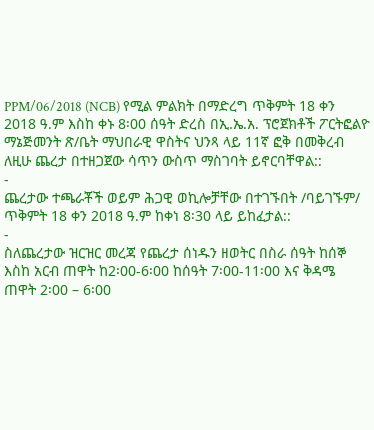PPM/06/2018 (NCB) የሚል ምልክት በማድረግ ጥቅምት 18 ቀን 2018 ዓ.ም እስከ ቀኑ 8፡00 ሰዓት ድረስ በኢ.ኤ.አ. ፕሮጀክቶች ፖርትፎልዮ ማኔጅመንት ጽ/ቤት ማህበራዊ ዋስትና ህንጻ ላይ 11ኛ ፎቅ በመቅረብ ለዚሁ ጨረታ በተዘጋጀው ሳጥን ውስጥ ማስገባት ይኖርባቸዋል::
-
ጨረታው ተጫራቾች ወይም ሕጋዊ ወኪሎቻቸው በተገኙበት /ባይገኙም/ ጥቅምት 18 ቀን 2018 ዓ.ም ከቀነ 8፡30 ላይ ይከፈታል::
-
ስለጨረታው ዝርዝር መረጃ የጨረታ ሰነዱን ዘወትር በስራ ሰዓት ከሰኞ እስከ አርብ ጠዋት ከ2፡00-6፡00 ከሰዓት 7፡00-11፡00 እና ቅዳሜ ጠዋት 2፡00 – 6፡00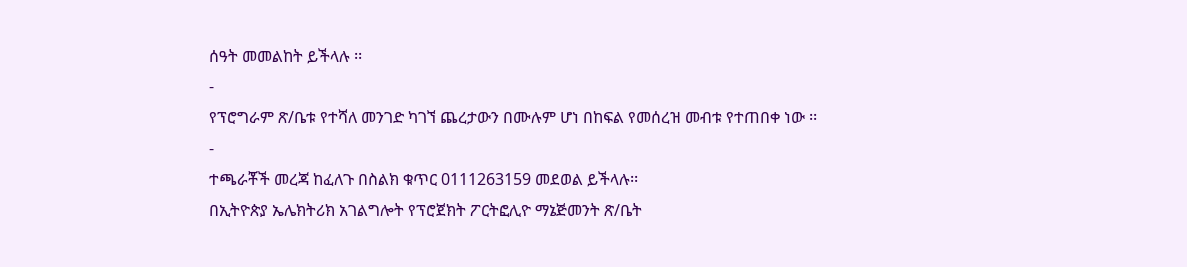ሰዓት መመልከት ይችላሉ ፡፡
-
የፕሮግራም ጽ/ቤቱ የተሻለ መንገድ ካገኘ ጨረታውን በሙሉም ሆነ በከፍል የመሰረዝ መብቱ የተጠበቀ ነው ፡፡
-
ተጫራቾች መረጃ ከፈለጉ በስልክ ቁጥር 0111263159 መደወል ይችላሉ፡፡
በኢትዮጵያ ኤሌክትሪክ አገልግሎት የፕሮጀክት ፖርትፎሊዮ ማኔጅመንት ጽ/ቤት